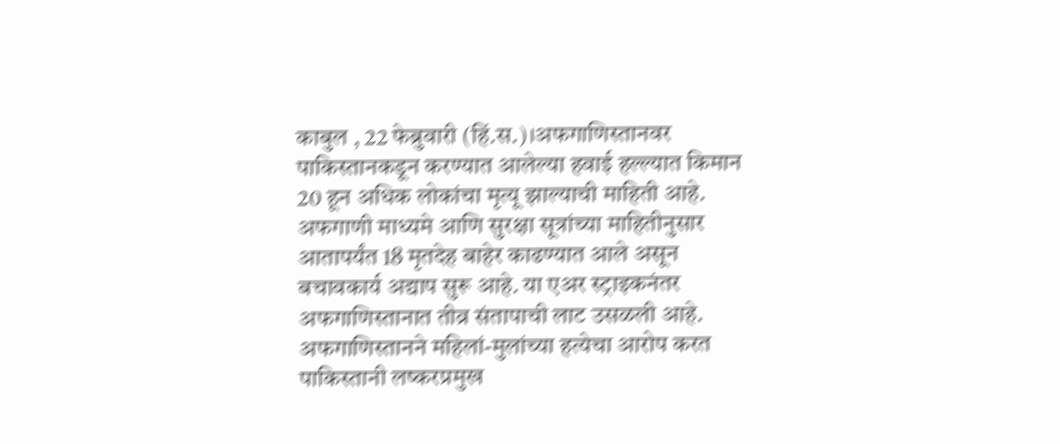काबुल , 22 फेब्रुवारी (हिं.स.)।अफगाणिस्तानवर पाकिस्तानकडून करण्यात आलेल्या हवाई हल्ल्यात किमान 20 हून अधिक लोकांचा मृत्यू झाल्याची माहिती आहे. अफगाणी माध्यमे आणि सुरक्षा सूत्रांच्या माहितीनुसार आतापर्यंत 18 मृतदेह बाहेर काढण्यात आले असून बचावकार्य अद्याप सुरू आहे. या एअर स्ट्राइकनंतर अफगाणिस्तानात तीव्र संतापाची लाट उसळली आहे. अफगाणिस्तानने महिलां-मुलांच्या हत्येचा आरोप करत पाकिस्तानी लष्करप्रमुख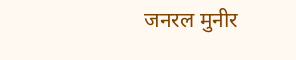जनरल मुनीर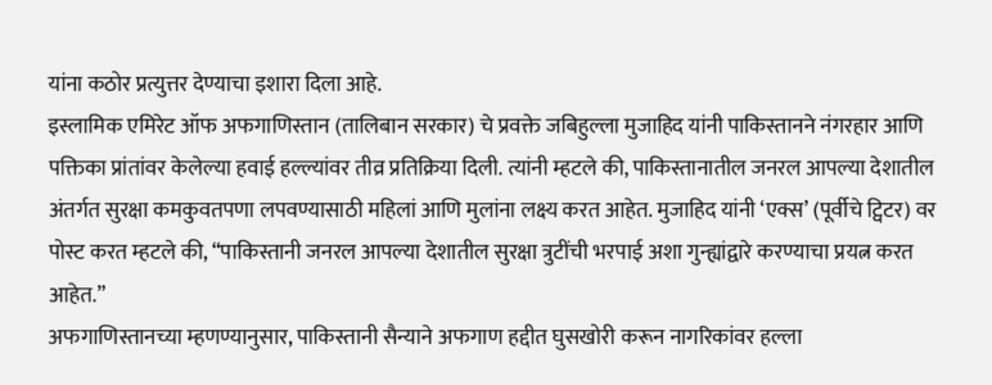यांना कठोर प्रत्युत्तर देण्याचा इशारा दिला आहे.
इस्लामिक एमिरेट ऑफ अफगाणिस्तान (तालिबान सरकार) चे प्रवक्ते जबिहुल्ला मुजाहिद यांनी पाकिस्तानने नंगरहार आणि पक्तिका प्रांतांवर केलेल्या हवाई हल्ल्यांवर तीव्र प्रतिक्रिया दिली. त्यांनी म्हटले की, पाकिस्तानातील जनरल आपल्या देशातील अंतर्गत सुरक्षा कमकुवतपणा लपवण्यासाठी महिलां आणि मुलांना लक्ष्य करत आहेत. मुजाहिद यांनी ‘एक्स’ (पूर्वीचे ट्विटर) वर पोस्ट करत म्हटले की, “पाकिस्तानी जनरल आपल्या देशातील सुरक्षा त्रुटींची भरपाई अशा गुन्ह्यांद्वारे करण्याचा प्रयत्न करत आहेत.”
अफगाणिस्तानच्या म्हणण्यानुसार, पाकिस्तानी सैन्याने अफगाण हद्दीत घुसखोरी करून नागरिकांवर हल्ला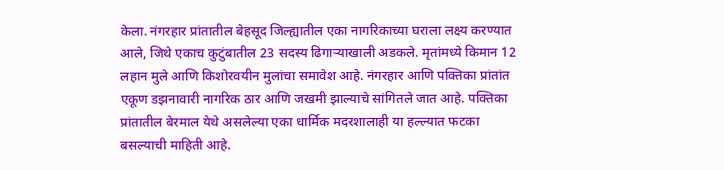केला. नंगरहार प्रांतातील बेहसूद जिल्ह्यातील एका नागरिकाच्या घराला लक्ष्य करण्यात आले, जिथे एकाच कुटुंबातील 23 सदस्य ढिगाऱ्याखाली अडकले. मृतांमध्ये किमान 12 लहान मुले आणि किशोरवयीन मुलांचा समावेश आहे. नंगरहार आणि पक्तिका प्रांतांत एकूण डझनावारी नागरिक ठार आणि जखमी झाल्याचे सांगितले जात आहे. पक्तिका प्रांतातील बेरमाल येथे असलेल्या एका धार्मिक मदरशालाही या हल्ल्यात फटका बसल्याची माहिती आहे.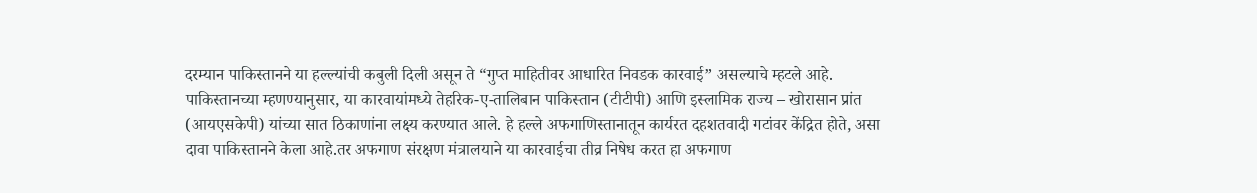दरम्यान पाकिस्तानने या हल्ल्यांची कबुली दिली असून ते “गुप्त माहितीवर आधारित निवडक कारवाई” असल्याचे म्हटले आहे. पाकिस्तानच्या म्हणण्यानुसार, या कारवायांमध्ये तेहरिक-ए-तालिबान पाकिस्तान (टीटीपी) आणि इस्लामिक राज्य – खोरासान प्रांत (आयएसकेपी) यांच्या सात ठिकाणांना लक्ष्य करण्यात आले. हे हल्ले अफगाणिस्तानातून कार्यरत दहशतवादी गटांवर केंद्रित होते, असा दावा पाकिस्तानने केला आहे.तर अफगाण संरक्षण मंत्रालयाने या कारवाईचा तीव्र निषेध करत हा अफगाण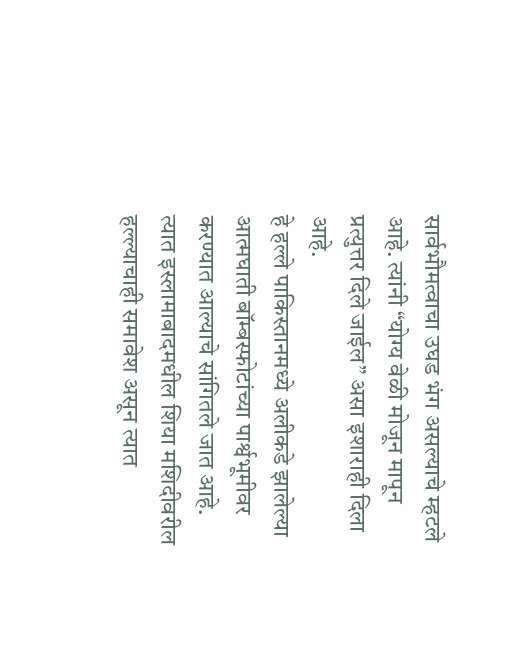सार्वभौमत्वाचा उघड भंग असल्याचे म्हटले आहे. त्यांनी “योग्य वेळी मोजून मापून प्रत्युत्तर दिले जाईल” असा इशाराही दिला आहे.
हे हल्ले पाकिस्तानमध्ये अलीकडे झालेल्या आत्मघाती बॉम्बस्फोटांच्या पार्श्वभूमीवर करण्यात आल्याचे सांगितले जात आहे. त्यात इस्लामाबादमधील शिया मशिदीवरील हल्ल्याचाही समावेश असून त्यात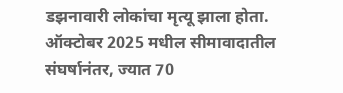डझनावारी लोकांचा मृत्यू झाला होता.
ऑक्टोबर 2025 मधील सीमावादातील संघर्षानंतर, ज्यात 70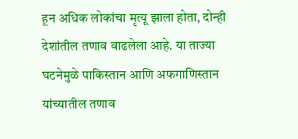हून अधिक लोकांचा मृत्यू झाला होता, दोन्ही देशांतील तणाव वाढलेला आहे. या ताज्या घटनेमुळे पाकिस्तान आणि अफगाणिस्तान यांच्यातील तणाव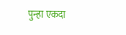पुन्हा एकदा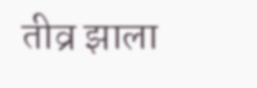तीव्र झाला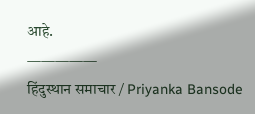आहे.
—————
हिंदुस्थान समाचार / Priyanka Bansode